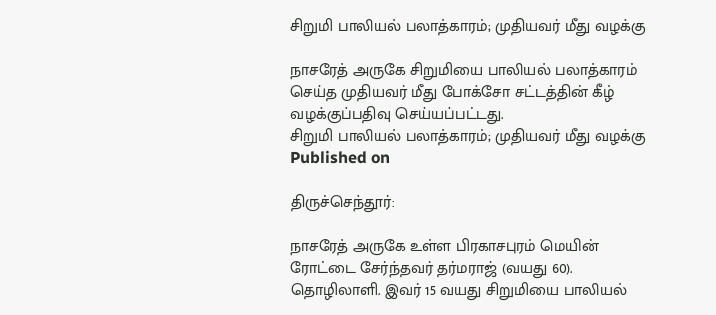சிறுமி பாலியல் பலாத்காரம்; முதியவர் மீது வழக்கு

நாசரேத் அருகே சிறுமியை பாலியல் பலாத்காரம் செய்த முதியவர் மீது போக்சோ சட்டத்தின் கீழ் வழக்குப்பதிவு செய்யப்பட்டது.
சிறுமி பாலியல் பலாத்காரம்; முதியவர் மீது வழக்கு
Published on

திருச்செந்தூர்:

நாசரேத் அருகே உள்ள பிரகாசபுரம் மெயின் ரோட்டை சேர்ந்தவர் தர்மராஜ் (வயது 60). தொழிலாளி. இவர் 15 வயது சிறுமியை பாலியல்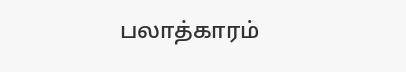பலாத்காரம்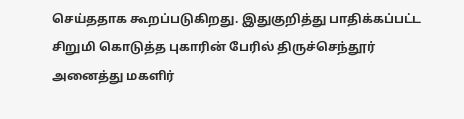செய்ததாக கூறப்படுகிறது. இதுகுறித்து பாதிக்கப்பட்ட சிறுமி கொடுத்த புகாரின் பேரில் திருச்செந்தூர் அனைத்து மகளிர்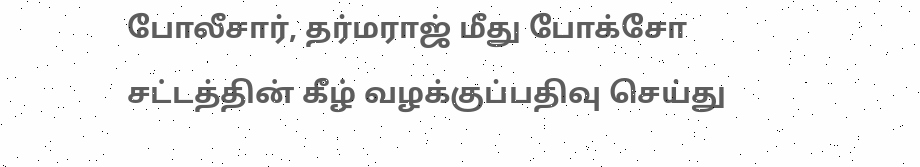போலீசார், தர்மராஜ் மீது போக்சோ சட்டத்தின் கீழ் வழக்குப்பதிவு செய்து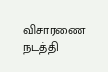விசாரணை நடத்தி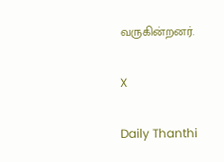வருகின்றனர்.

X

Daily Thanthi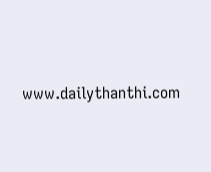www.dailythanthi.com